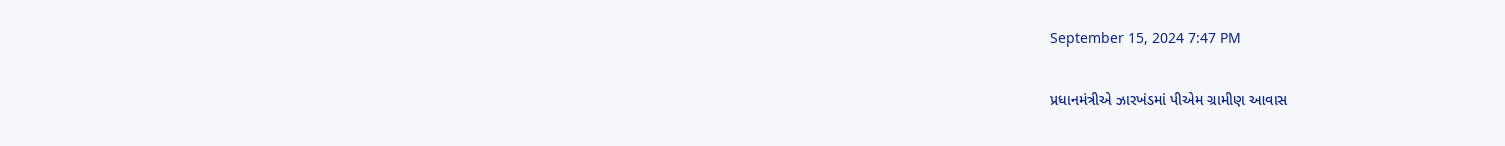September 15, 2024 7:47 PM

પ્રધાનમંત્રીએ ઝારખંડમાં પીએમ ગ્રામીણ આવાસ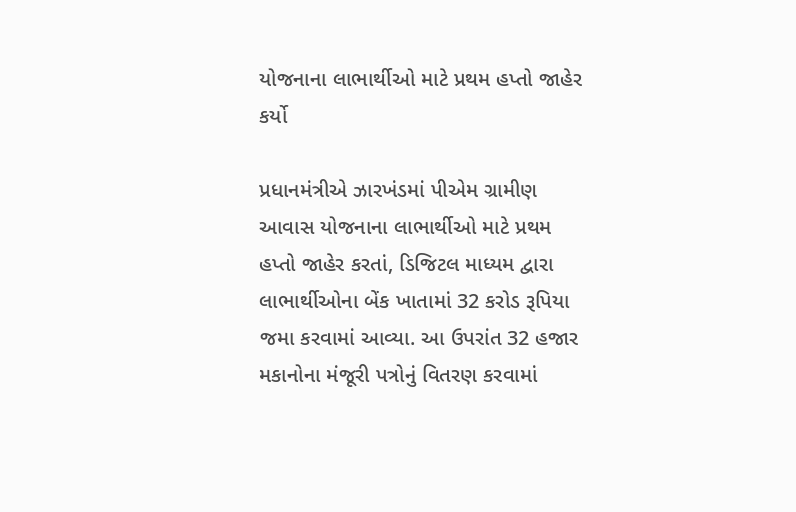યોજનાના લાભાર્થીઓ માટે પ્રથમ હપ્તો જાહેર કર્યો

પ્રધાનમંત્રીએ ઝારખંડમાં પીએમ ગ્રામીણ આવાસ યોજનાના લાભાર્થીઓ માટે પ્રથમ હપ્તો જાહેર કરતાં, ડિજિટલ માધ્યમ દ્વારા લાભાર્થીઓના બેંક ખાતામાં 32 કરોડ રૂપિયા જમા કરવામાં આવ્યા. આ ઉપરાંત 32 હજાર મકાનોના મંજૂરી પત્રોનું વિતરણ કરવામાં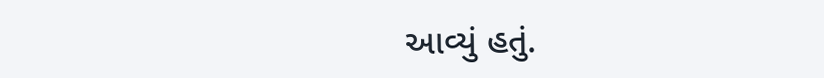આવ્યું હતું.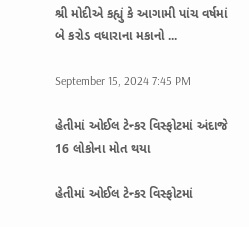શ્રી મોદીએ કહ્યું કે આગામી પાંચ વર્ષમાં બે કરોડ વધારાના મકાનો ...

September 15, 2024 7:45 PM

હેતીમાં ઓઈલ ટેન્કર વિસ્ફોટમાં અંદાજે 16 લોકોના મોત થયા

હેતીમાં ઓઈલ ટેન્કર વિસ્ફોટમાં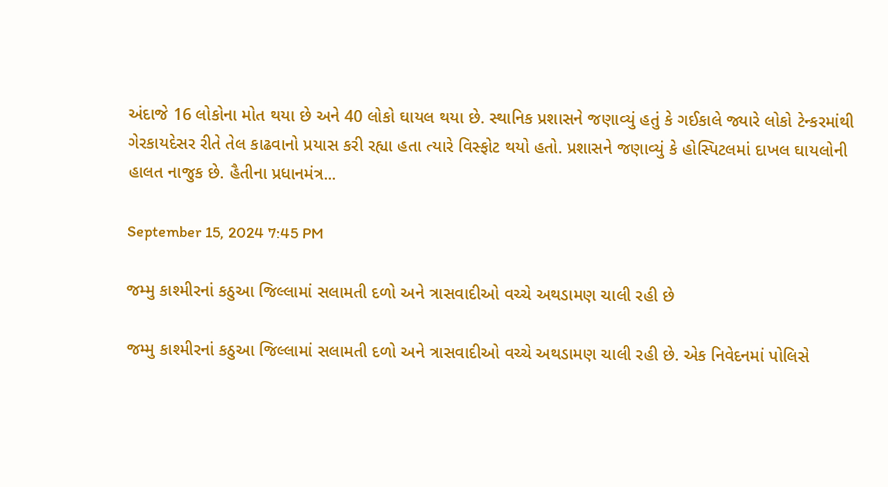અંદાજે 16 લોકોના મોત થયા છે અને 40 લોકો ઘાયલ થયા છે. સ્થાનિક પ્રશાસને જણાવ્યું હતું કે ગઈકાલે જ્યારે લોકો ટેન્કરમાંથી ગેરકાયદેસર રીતે તેલ કાઢવાનો પ્રયાસ કરી રહ્યા હતા ત્યારે વિસ્ફોટ થયો હતો. પ્રશાસને જણાવ્યું કે હોસ્પિટલમાં દાખલ ઘાયલોની હાલત નાજુક છે. હૈતીના પ્રધાનમંત્ર...

September 15, 2024 7:45 PM

જમ્મુ કાશ્મીરનાં કઠુઆ જિલ્લામાં સલામતી દળો અને ત્રાસવાદીઓ વચ્ચે અથડામણ ચાલી રહી છે

જમ્મુ કાશ્મીરનાં કઠુઆ જિલ્લામાં સલામતી દળો અને ત્રાસવાદીઓ વચ્ચે અથડામણ ચાલી રહી છે. એક નિવેદનમાં પોલિસે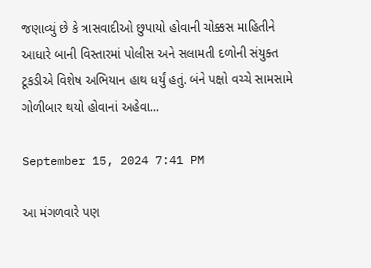જણાવ્યું છે કે ત્રાસવાદીઓ છુપાયો હોવાની ચોક્કસ માહિતીને આધારે બાની વિસ્તારમાં પોલીસ અને સલામતી દળોની સંયુક્ત ટૂકડીએ વિશેષ અભિયાન હાથ ધર્યું હતું. બંને પક્ષો વચ્ચે સામસામે ગોળીબાર થયો હોવાનાં અહેવા...

September 15, 2024 7:41 PM

આ મંગળવારે પણ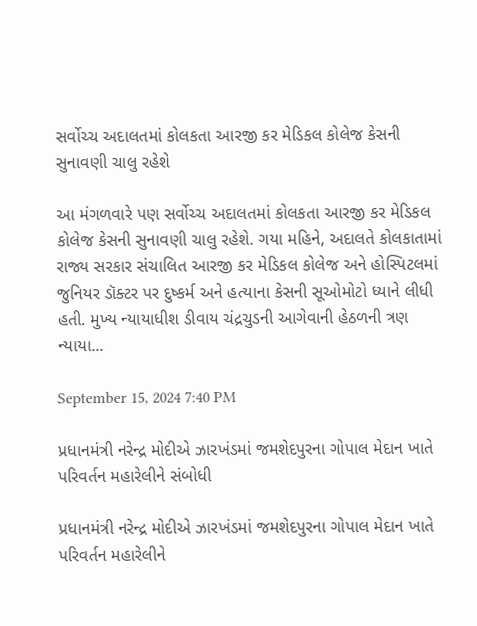સર્વોચ્ચ અદાલતમાં કોલકતા આરજી કર મેડિકલ કોલેજ કેસની સુનાવણી ચાલુ રહેશે

આ મંગળવારે પણ સર્વોચ્ચ અદાલતમાં કોલકતા આરજી કર મેડિકલ કોલેજ કેસની સુનાવણી ચાલુ રહેશે. ગયા મહિને, અદાલતે કોલકાતામાં રાજ્ય સરકાર સંચાલિત આરજી કર મેડિકલ કોલેજ અને હોસ્પિટલમાં જુનિયર ડૉક્ટર પર દુષ્કર્મ અને હત્યાના કેસની સૂઓમોટો ધ્યાને લીધી હતી. મુખ્ય ન્યાયાધીશ ડીવાય ચંદ્રચુડની આગેવાની હેઠળની ત્રણ ન્યાયા...

September 15, 2024 7:40 PM

પ્રધાનમંત્રી નરેન્દ્ર મોદીએ ઝારખંડમાં જમશેદપુરના ગોપાલ મેદાન ખાતે પરિવર્તન મહારેલીને સંબોધી

પ્રધાનમંત્રી નરેન્દ્ર મોદીએ ઝારખંડમાં જમશેદપુરના ગોપાલ મેદાન ખાતે પરિવર્તન મહારેલીને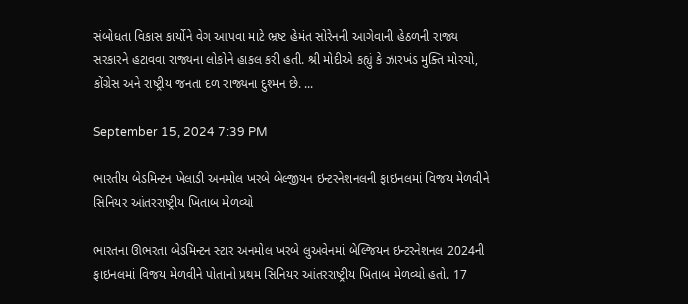સંબોધતા વિકાસ કાર્યોને વેગ આપવા માટે ભ્રષ્ટ હેમંત સોરેનની આગેવાની હેઠળની રાજ્ય સરકારને હટાવવા રાજ્યના લોકોને હાકલ કરી હતી. શ્રી મોદીએ કહ્યું કે ઝારખંડ મુક્તિ મોરચો, કોંગ્રેસ અને રાષ્ટ્રીય જનતા દળ રાજ્યના દુશ્મન છે. ...

September 15, 2024 7:39 PM

ભારતીય બેડમિન્ટન ખેલાડી અનમોલ ખરબે બેલ્જીયન ઇન્ટરનેશનલની ફાઇનલમાં વિજય મેળવીને સિનિયર આંતરરાષ્ટ્રીય ખિતાબ મેળવ્યો

ભારતના ઊભરતા બેડમિન્ટન સ્ટાર અનમોલ ખરબે લુઅવેનમાં બેલ્જિયન ઇન્ટરનેશનલ 2024ની ફાઇનલમાં વિજય મેળવીને પોતાનો પ્રથમ સિનિયર આંતરરાષ્ટ્રીય ખિતાબ મેળવ્યો હતો. 17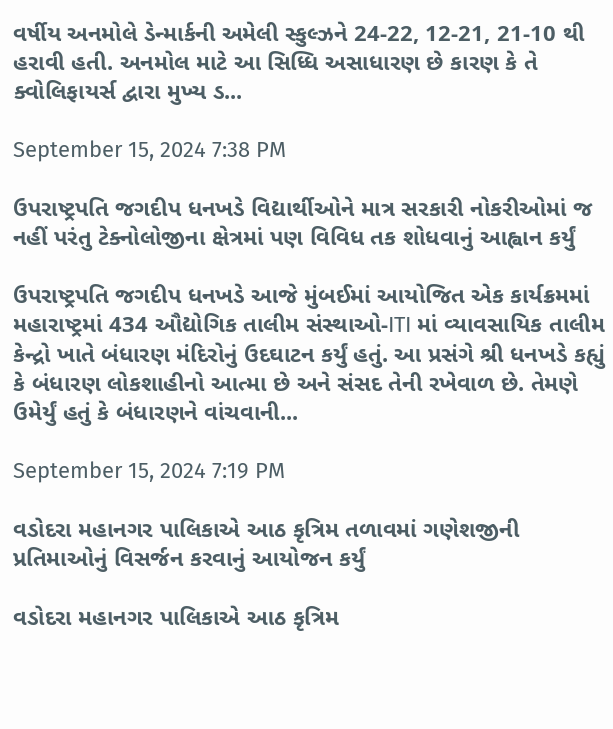વર્ષીય અનમોલે ડેન્માર્કની અમેલી સ્કુલ્ઝને 24-22, 12-21, 21-10 થી હરાવી હતી. અનમોલ માટે આ સિધ્ધિ અસાધારણ છે કારણ કે તે ક્વોલિફાયર્સ દ્વારા મુખ્ય ડ...

September 15, 2024 7:38 PM

ઉપરાષ્ટ્રપતિ જગદીપ ધનખડે વિદ્યાર્થીઓને માત્ર સરકારી નોકરીઓમાં જ નહીં પરંતુ ટેક્નોલોજીના ક્ષેત્રમાં પણ વિવિધ તક શોધવાનું આહ્વાન કર્યું

ઉપરાષ્ટ્રપતિ જગદીપ ધનખડે આજે મુંબઈમાં આયોજિત એક કાર્યક્રમમાં મહારાષ્ટ્રમાં 434 ઔદ્યોગિક તાલીમ સંસ્થાઓ-ITI માં વ્યાવસાયિક તાલીમ કેન્દ્રો ખાતે બંધારણ મંદિરોનું ઉદઘાટન કર્યું હતું. આ પ્રસંગે શ્રી ધનખડે કહ્યું કે બંધારણ લોકશાહીનો આત્મા છે અને સંસદ તેની રખેવાળ છે. તેમણે ઉમેર્યું હતું કે બંધારણને વાંચવાની...

September 15, 2024 7:19 PM

વડોદરા મહાનગર પાલિકાએ આઠ કૃત્રિમ તળાવમાં ગણેશજીની પ્રતિમાઓનું વિસર્જન કરવાનું આયોજન કર્યું

વડોદરા મહાનગર પાલિકાએ આઠ કૃત્રિમ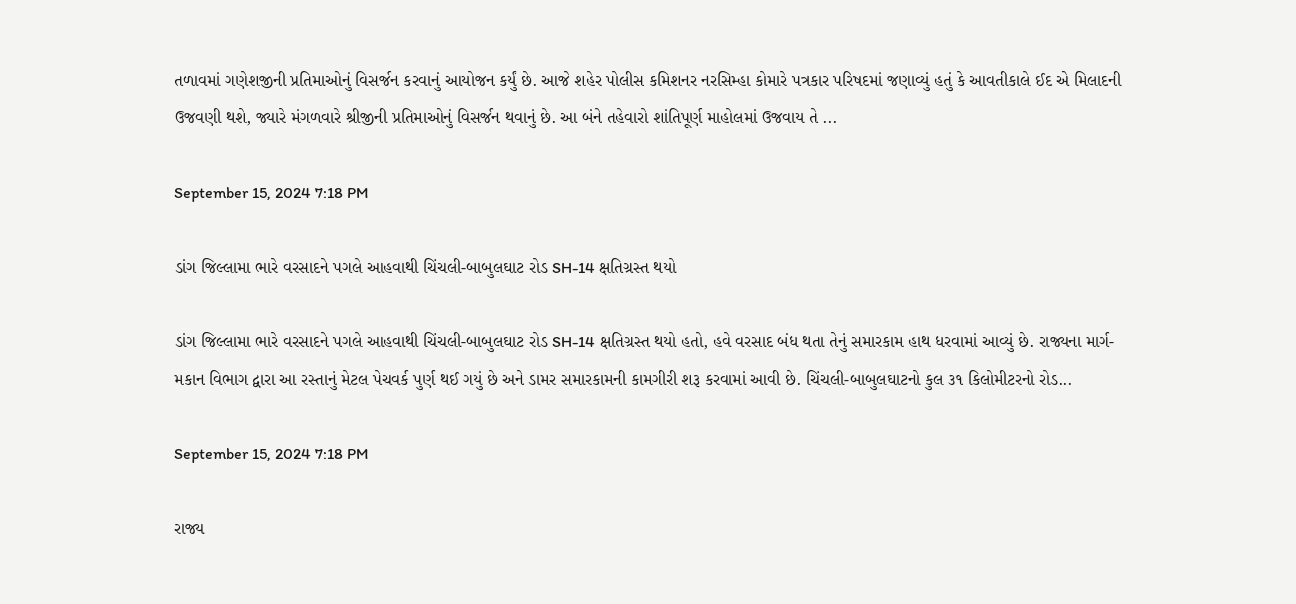તળાવમાં ગણેશજીની પ્રતિમાઓનું વિસર્જન કરવાનું આયોજન કર્યું છે. આજે શહેર પોલીસ કમિશનર નરસિમ્હા કોમારે પત્રકાર પરિષદમાં જણાવ્યું હતું કે આવતીકાલે ઈદ એ મિલાદની ઉજવણી થશે, જ્યારે મંગળવારે શ્રીજીની પ્રતિમાઓનું વિસર્જન થવાનું છે. આ બંને તહેવારો શાંતિપૂર્ણ માહોલમાં ઉજવાય તે ...

September 15, 2024 7:18 PM

ડાંગ જિલ્લામા ભારે વરસાદને પગલે આહવાથી ચિંચલી-બાબુલઘાટ રોડ SH-14 ક્ષતિગ્રસ્ત થયો

ડાંગ જિલ્લામા ભારે વરસાદને પગલે આહવાથી ચિંચલી-બાબુલઘાટ રોડ SH-14 ક્ષતિગ્રસ્ત થયો હતો, હવે વરસાદ બંધ થતા તેનું સમારકામ હાથ ધરવામાં આવ્યું છે. રાજ્યના માર્ગ-મકાન વિભાગ દ્વારા આ રસ્તાનું મેટલ પેચવર્ક પુર્ણ થઈ ગયું છે અને ડામર સમારકામની કામગીરી શરૂ કરવામાં આવી છે. ચિંચલી-બાબુલઘાટનો કુલ ૩૧ કિલોમીટરનો રોડ...

September 15, 2024 7:18 PM

રાજ્ય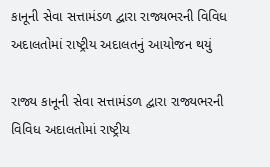કાનૂની સેવા સત્તામંડળ દ્વારા રાજ્યભરની વિવિધ અદાલતોમાં રાષ્ટ્રીય અદાલતનું આયોજન થયું

રાજ્ય કાનૂની સેવા સત્તામંડળ દ્વારા રાજ્યભરની વિવિધ અદાલતોમાં રાષ્ટ્રીય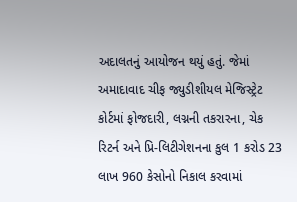અદાલતનું આયોજન થયું હતું. જેમાં અમાદાવાદ ચીફ જ્યુડીશીયલ મેજિસ્ટ્રેટ કોર્ટમાં ફોજદારી, લગ્નની તકરારના, ચેક રિટર્ન અને પ્રિ-લિટીગેશનના કુલ 1 કરોડ 23 લાખ 960 કેસોનો નિકાલ કરવામાં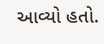આવ્યો હતો.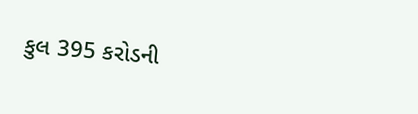કુલ 395 કરોડની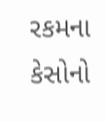રકમના કેસોનો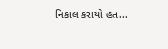નિકાલ કરાયો હત...